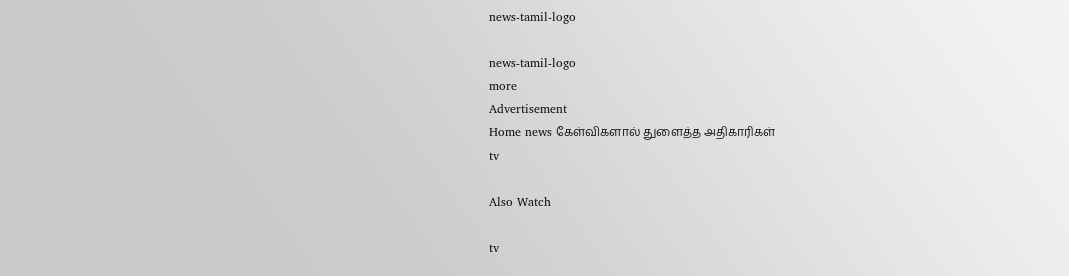news-tamil-logo

news-tamil-logo
more
Advertisement
Home news கேள்விகளால் துளைத்த அதிகாரிகள்
tv

Also Watch

tv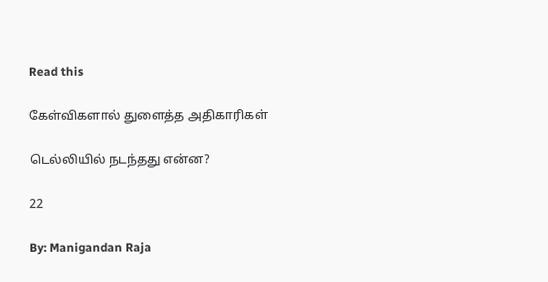Read this

கேள்விகளால் துளைத்த அதிகாரிகள்

டெல்லியில் நடந்தது என்ன?

22

By: Manigandan Raja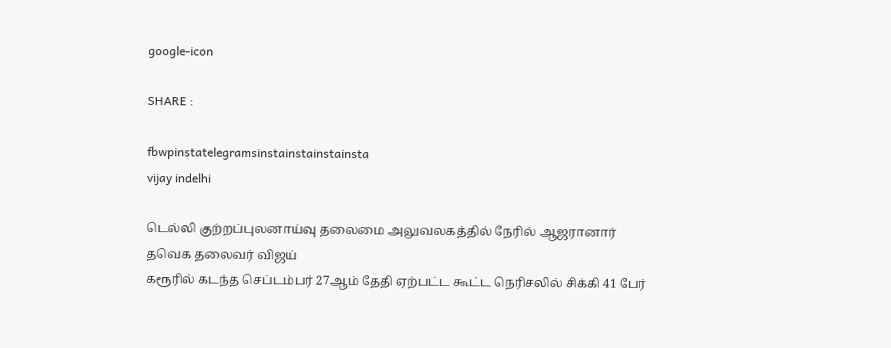google-icon

SHARE :

fbwpinstatelegramsinstainstainstainsta
vijay indelhi

டெல்லி குற்றப்புலனாய்வு தலைமை அலுவலகத்தில் நேரில் ஆஜரானார் தவெக தலைவர் விஜய்
கரூரில் கடந்த செப்டம்பர் 27ஆம் தேதி ஏற்பட்ட கூட்ட நெரிசலில் சிக்கி 41 பேர்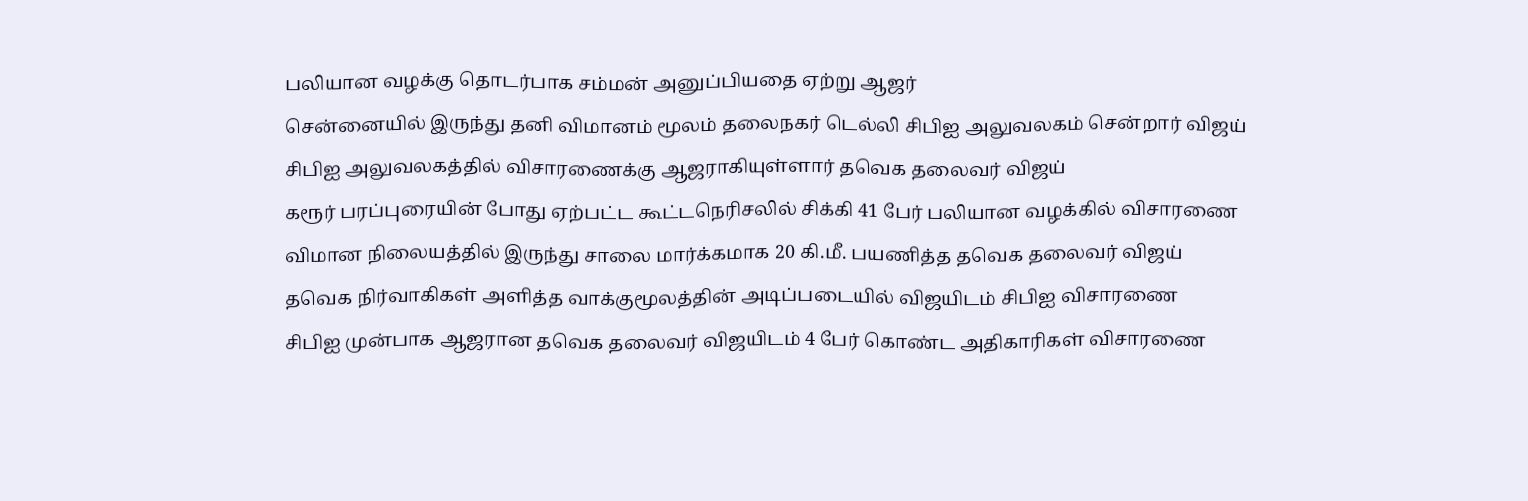பலியான வழக்கு தொடர்பாக சம்மன் அனுப்பியதை ஏற்று ஆஜர்
சென்னையில் இருந்து தனி விமானம் மூலம் தலைநகர் டெல்லி சிபிஐ அலுவலகம் சென்றார் விஜய்
சிபிஐ அலுவலகத்தில் விசாரணைக்கு ஆஜராகியுள்ளார் தவெக தலைவர் விஜய்
கரூர் பரப்புரையின் போது ஏற்பட்ட கூட்டநெரிசலில் சிக்கி 41 பேர் பலியான வழக்கில் விசாரணை
விமான நிலையத்தில் இருந்து சாலை மார்க்கமாக 20 கி.மீ. பயணித்த தவெக தலைவர் விஜய்
தவெக நிர்வாகிகள் அளித்த வாக்குமூலத்தின் அடிப்படையில் விஜயிடம் சிபிஐ விசாரணை
சிபிஐ முன்பாக ஆஜரான தவெக தலைவர் விஜயிடம் 4 பேர் கொண்ட அதிகாரிகள் விசாரணை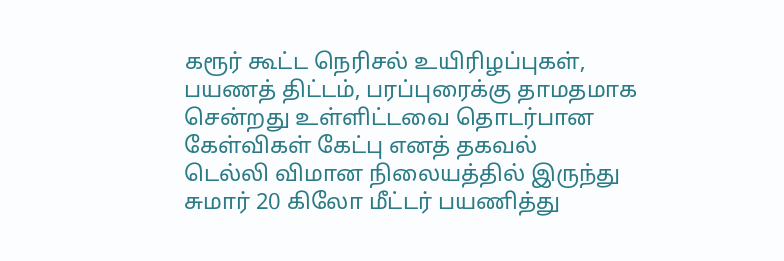கரூர் கூட்ட நெரிசல் உயிரிழப்புகள், பயணத் திட்டம், பரப்புரைக்கு தாமதமாக சென்றது உள்ளிட்டவை தொடர்பான கேள்விகள் கேட்பு எனத் தகவல்
டெல்லி விமான நிலையத்தில் இருந்து சுமார் 20 கிலோ மீட்டர் பயணித்து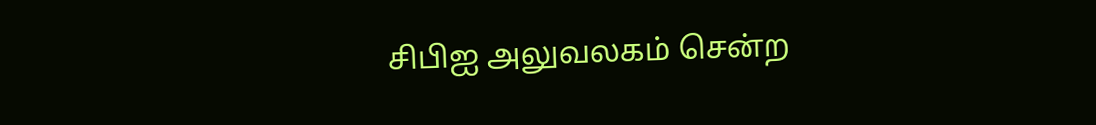சிபிஐ அலுவலகம் சென்ற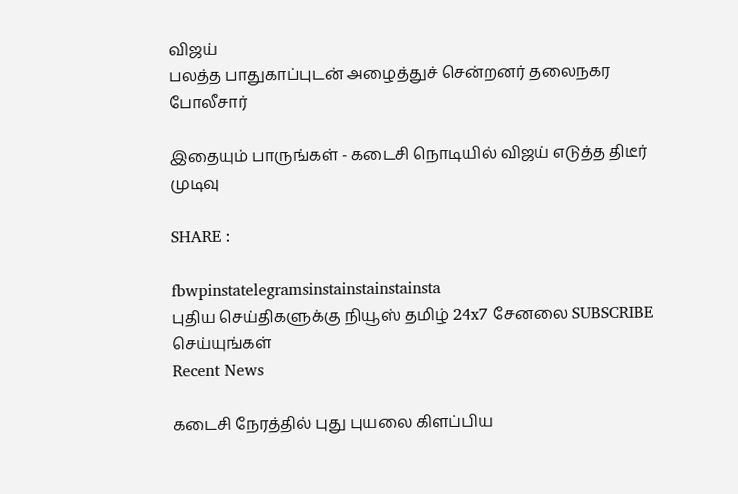விஜய்
பலத்த பாதுகாப்புடன் அழைத்துச் சென்றனர் தலைநகர போலீசார்

இதையும் பாருங்கள் - கடைசி நொடியில் விஜய் எடுத்த திடீர் முடிவு

SHARE :

fbwpinstatelegramsinstainstainstainsta
புதிய செய்திகளுக்கு நியூஸ் தமிழ் 24x7 சேனலை SUBSCRIBE செய்யுங்கள்
Recent News

கடைசி நேரத்தில் புது புயலை கிளப்பிய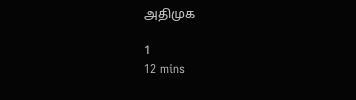அதிமுக

1
12 mins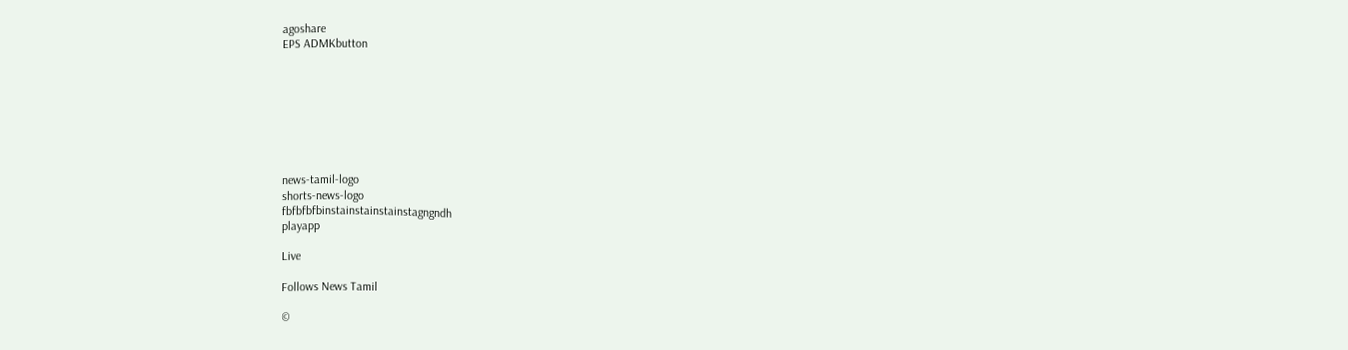agoshare
EPS ADMKbutton








news-tamil-logo
shorts-news-logo
fbfbfbfbinstainstainstainstagngndh
playapp

Live

Follows News Tamil

©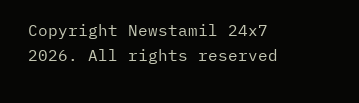Copyright Newstamil 24x7 2026. All rights reserved